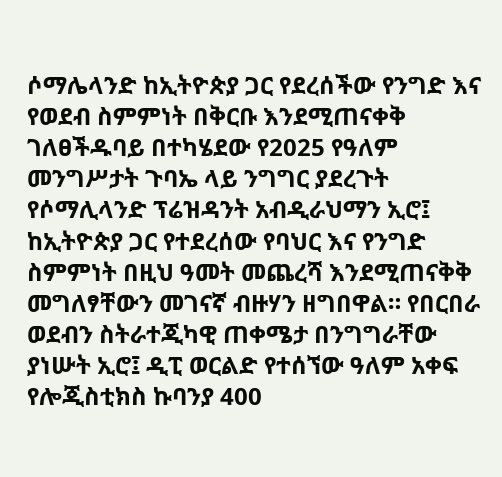ሶማሌላንድ ከኢትዮጵያ ጋር የደረሰችው የንግድ እና የወደብ ስምምነት በቅርቡ እንደሚጠናቀቅ ገለፀችዱባይ በተካሄደው የ2025 የዓለም መንግሥታት ጉባኤ ላይ ንግግር ያደረጉት የሶማሊላንድ ፕሬዝዳንት አብዲራህማን ኢሮ፤ ከኢትዮጵያ ጋር የተደረሰው የባህር እና የንግድ ስምምነት በዚህ ዓመት መጨረሻ እንደሚጠናቅቅ መግለፃቸውን መገናኛ ብዙሃን ዘግበዋል። የበርበራ ወደብን ስትራተጂካዊ ጠቀሜታ በንግግራቸው ያነሡት ኢሮ፤ ዲፒ ወርልድ የተሰኘው ዓለም አቀፍ የሎጂስቲክስ ኩባንያ 400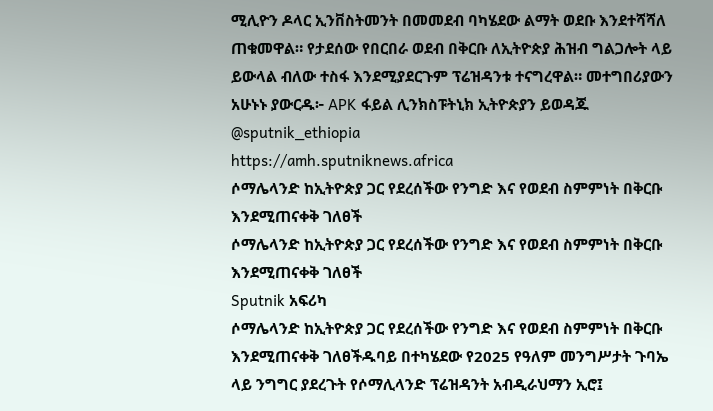ሚሊዮን ዶላር ኢንቨስትመንት በመመደብ ባካሄደው ልማት ወደቡ እንደተሻሻለ ጠቁመዋል። የታደሰው የበርበራ ወደብ በቅርቡ ለኢትዮጵያ ሕዝብ ግልጋሎት ላይ ይውላል ብለው ተስፋ እንደሚያደርጉም ፕሬዝዳንቱ ተናግረዋል። መተግበሪያውን አሁኑኑ ያውርዱ፦ APK ፋይል ሊንክስፑትኒክ ኢትዮጵያን ይወዳጁ @sputnik_ethiopia
https://amh.sputniknews.africa
ሶማሌላንድ ከኢትዮጵያ ጋር የደረሰችው የንግድ እና የወደብ ስምምነት በቅርቡ እንደሚጠናቀቅ ገለፀች
ሶማሌላንድ ከኢትዮጵያ ጋር የደረሰችው የንግድ እና የወደብ ስምምነት በቅርቡ እንደሚጠናቀቅ ገለፀች
Sputnik አፍሪካ
ሶማሌላንድ ከኢትዮጵያ ጋር የደረሰችው የንግድ እና የወደብ ስምምነት በቅርቡ እንደሚጠናቀቅ ገለፀችዱባይ በተካሄደው የ2025 የዓለም መንግሥታት ጉባኤ ላይ ንግግር ያደረጉት የሶማሊላንድ ፕሬዝዳንት አብዲራህማን ኢሮ፤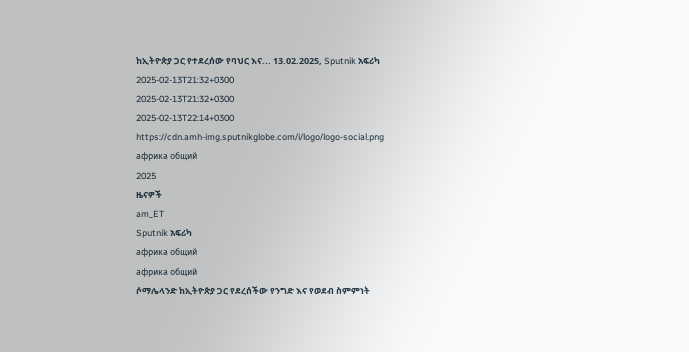ከኢትዮጵያ ጋር የተደረሰው የባህር እና... 13.02.2025, Sputnik አፍሪካ
2025-02-13T21:32+0300
2025-02-13T21:32+0300
2025-02-13T22:14+0300
https://cdn.amh-img.sputnikglobe.com/i/logo/logo-social.png
африка общий
2025
ዜናዎች
am_ET
Sputnik አፍሪካ
африка общий
африка общий
ሶማሌላንድ ከኢትዮጵያ ጋር የደረሰችው የንግድ እና የወደብ ስምምነት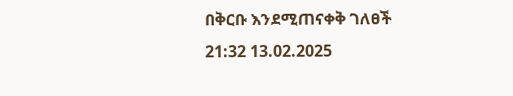በቅርቡ እንደሚጠናቀቅ ገለፀች
21:32 13.02.2025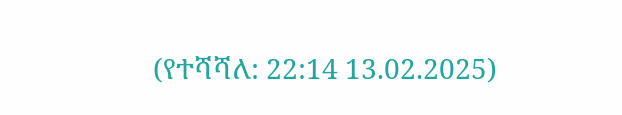(የተሻሻለ: 22:14 13.02.2025)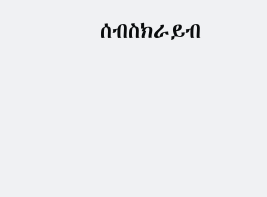ሰብስክራይብ